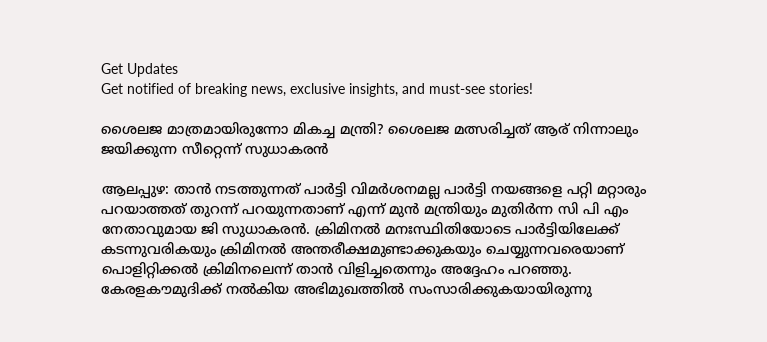Get Updates
Get notified of breaking news, exclusive insights, and must-see stories!

ശൈലജ മാത്രമായിരുന്നോ മികച്ച മന്ത്രി? ശൈലജ മത്സരിച്ചത് ആര് നിന്നാലും ജയിക്കുന്ന സീറ്റെന്ന് സുധാകരന്‍

ആലപ്പുഴ: താന്‍ നടത്തുന്നത് പാര്‍ട്ടി വിമര്‍ശനമല്ല പാര്‍ട്ടി നയങ്ങളെ പറ്റി മറ്റാരും പറയാത്തത് തുറന്ന് പറയുന്നതാണ് എന്ന് മുന്‍ മന്ത്രിയും മുതിര്‍ന്ന സി പി എം നേതാവുമായ ജി സുധാകരന്‍. ക്രിമിനല്‍ മനഃസ്ഥിതിയോടെ പാര്‍ട്ടിയിലേക്ക് കടന്നുവരികയും ക്രിമിനല്‍ അന്തരീക്ഷമുണ്ടാക്കുകയും ചെയ്യുന്നവരെയാണ് പൊളിറ്റിക്കല്‍ ക്രിമിനലെന്ന് താന്‍ വിളിച്ചതെന്നും അദ്ദേഹം പറഞ്ഞു. കേരളകൗമുദിക്ക് നല്‍കിയ അഭിമുഖത്തില്‍ സംസാരിക്കുകയായിരുന്നു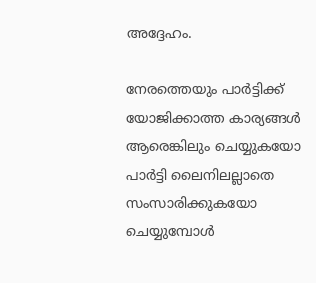അദ്ദേഹം.

നേരത്തെയും പാര്‍ട്ടിക്ക് യോജിക്കാത്ത കാര്യങ്ങള്‍ ആരെങ്കിലും ചെയ്യുകയോ പാര്‍ട്ടി ലൈനിലല്ലാതെ സംസാരിക്കുകയോ ചെയ്യുമ്പോള്‍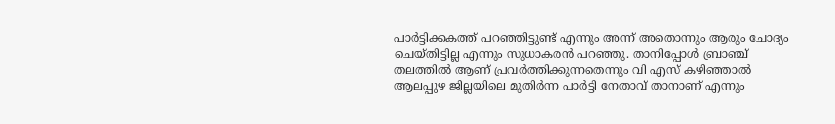പാര്‍ട്ടിക്കകത്ത് പറഞ്ഞിട്ടുണ്ട് എന്നും അന്ന് അതൊന്നും ആരും ചോദ്യം ചെയ്തിട്ടില്ല എന്നും സുധാകരന്‍ പറഞ്ഞു. താനിപ്പോള്‍ ബ്രാഞ്ച് തലത്തില്‍ ആണ് പ്രവര്‍ത്തിക്കുന്നതെന്നും വി എസ് കഴിഞ്ഞാല്‍ ആലപ്പുഴ ജില്ലയിലെ മുതിര്‍ന്ന പാര്‍ട്ടി നേതാവ് താനാണ് എന്നും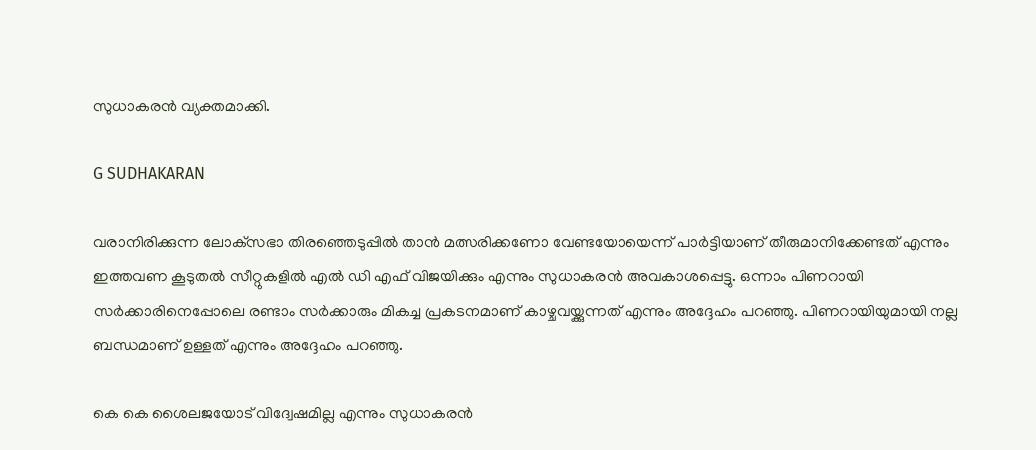സുധാകരന്‍ വ്യക്തമാക്കി.

G SUDHAKARAN

വരാനിരിക്കുന്ന ലോക്‌സഭാ തിരഞ്ഞെടുപ്പില്‍ താന്‍ മത്സരിക്കണോ വേണ്ടയോയെന്ന് പാര്‍ട്ടിയാണ് തീരുമാനിക്കേണ്ടത് എന്നും ഇത്തവണ കൂടുതല്‍ സീറ്റുകളില്‍ എല്‍ ഡി എഫ് വിജയിക്കും എന്നും സുധാകരന്‍ അവകാശപ്പെട്ടു. ഒന്നാം പിണറായി സര്‍ക്കാരിനെപ്പോലെ രണ്ടാം സര്‍ക്കാരും മികച്ച പ്രകടനമാണ് കാഴ്ചവയ്ക്കുന്നത് എന്നും അദ്ദേഹം പറഞ്ഞു. പിണറായിയുമായി നല്ല ബന്ധമാണ് ഉള്ളത് എന്നും അദ്ദേഹം പറഞ്ഞു.

കെ കെ ശൈലജയോട് വിദ്വേഷമില്ല എന്നും സുധാകരന്‍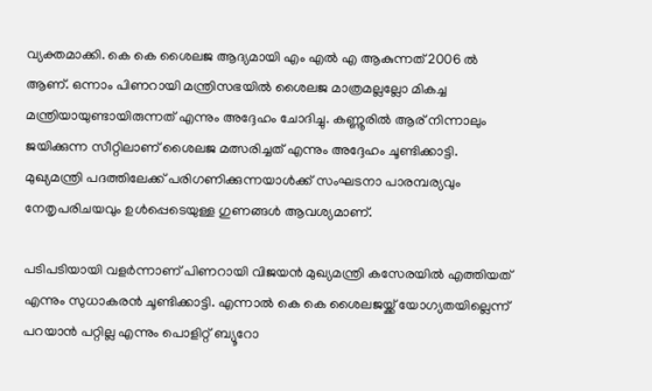വ്യക്തമാക്കി. കെ കെ ശൈലജ ആദ്യമായി എം എല്‍ എ ആകുന്നത് 2006 ല്‍ ആണ്. ഒന്നാം പിണറായി മന്ത്രിസഭയില്‍ ശൈലജ മാത്രമല്ലല്ലോ മികച്ച മന്ത്രിയായുണ്ടായിരുന്നത് എന്നും അദ്ദേഹം ചോദിച്ചു. കണ്ണൂരില്‍ ആര് നിന്നാലും ജയിക്കുന്ന സീറ്റിലാണ് ശൈലജ മത്സരിച്ചത് എന്നും അദ്ദേഹം ചൂണ്ടിക്കാട്ടി. മുഖ്യമന്ത്രി പദത്തിലേക്ക് പരിഗണിക്കുന്നയാള്‍ക്ക് സംഘടനാ പാരമ്പര്യവും നേതൃപരിചയവും ഉള്‍പ്പെടെയുള്ള ഗുണങ്ങള്‍ ആവശ്യമാണ്.

പടിപടിയായി വളര്‍ന്നാണ് പിണറായി വിജയന്‍ മുഖ്യമന്ത്രി കസേരയില്‍ എത്തിയത് എന്നും സുധാകരന്‍ ചൂണ്ടിക്കാട്ടി. എന്നാല്‍ കെ കെ ശൈലജയ്ക്ക് യോഗ്യതയില്ലെന്ന് പറയാന്‍ പറ്റില്ല എന്നും പൊളിറ്റ് ബ്യൂറോ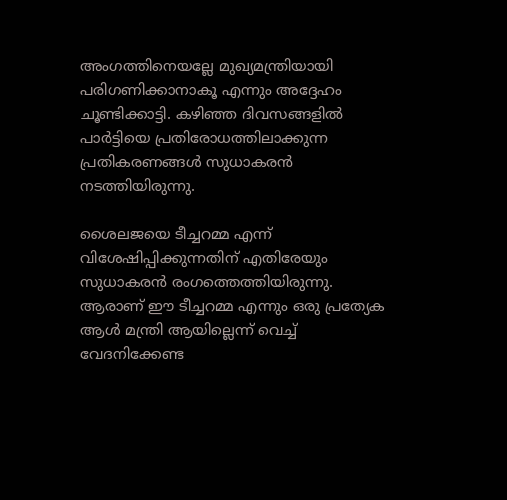അംഗത്തിനെയല്ലേ മുഖ്യമന്ത്രിയായി പരിഗണിക്കാനാകൂ എന്നും അദ്ദേഹം ചൂണ്ടിക്കാട്ടി. കഴിഞ്ഞ ദിവസങ്ങളില്‍ പാര്‍ട്ടിയെ പ്രതിരോധത്തിലാക്കുന്ന പ്രതികരണങ്ങള്‍ സുധാകരന്‍ നടത്തിയിരുന്നു.

ശൈലജയെ ടീച്ചറമ്മ എന്ന് വിശേഷിപ്പിക്കുന്നതിന് എതിരേയും സുധാകരന്‍ രംഗത്തെത്തിയിരുന്നു. ആരാണ് ഈ ടീച്ചറമ്മ എന്നും ഒരു പ്രത്യേക ആള്‍ മന്ത്രി ആയില്ലെന്ന് വെച്ച് വേദനിക്കേണ്ട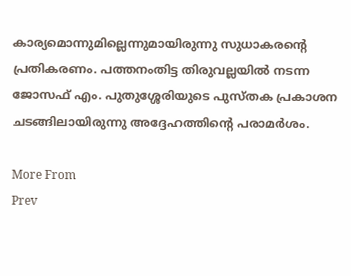കാര്യമൊന്നുമില്ലെന്നുമായിരുന്നു സുധാകരന്റെ പ്രതികരണം. പത്തനംതിട്ട തിരുവല്ലയില്‍ നടന്ന ജോസഫ് എം. പുതുശ്ശേരിയുടെ പുസ്തക പ്രകാശന ചടങ്ങിലായിരുന്നു അദ്ദേഹത്തിന്റെ പരാമര്‍ശം.

More From
Prev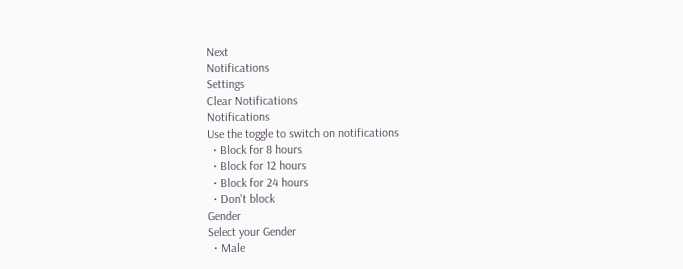Next
Notifications
Settings
Clear Notifications
Notifications
Use the toggle to switch on notifications
  • Block for 8 hours
  • Block for 12 hours
  • Block for 24 hours
  • Don't block
Gender
Select your Gender
  • Male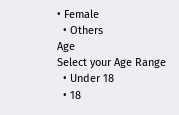• Female
  • Others
Age
Select your Age Range
  • Under 18
  • 18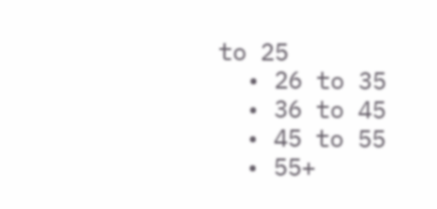to 25
  • 26 to 35
  • 36 to 45
  • 45 to 55
  • 55+